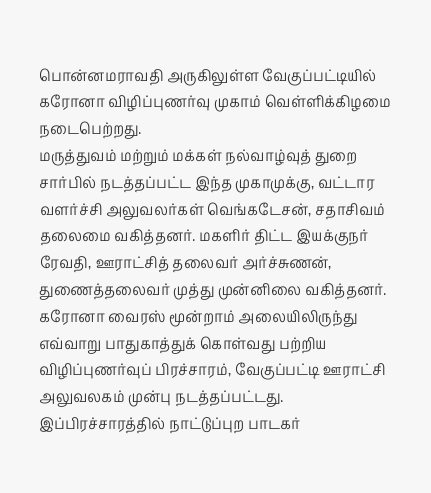பொன்னமராவதி அருகிலுள்ள வேகுப்பட்டியில் கரோனா விழிப்புணர்வு முகாம் வெள்ளிக்கிழமை நடைபெற்றது.
மருத்துவம் மற்றும் மக்கள் நல்வாழ்வுத் துறை சார்பில் நடத்தப்பட்ட இந்த முகாமுக்கு, வட்டார வளர்ச்சி அலுவலர்கள் வெங்கடேசன், சதாசிவம் தலைமை வகித்தனர். மகளிர் திட்ட இயக்குநர் ரேவதி, ஊராட்சித் தலைவர் அர்ச்சுணன், துணைத்தலைவர் முத்து முன்னிலை வகித்தனர்.
கரோனா வைரஸ் மூன்றாம் அலையிலிருந்து எவ்வாறு பாதுகாத்துக் கொள்வது பற்றிய விழிப்புணர்வுப் பிரச்சாரம், வேகுப்பட்டி ஊராட்சி அலுவலகம் முன்பு நடத்தப்பட்டது.
இப்பிரச்சாரத்தில் நாட்டுப்புற பாடகர்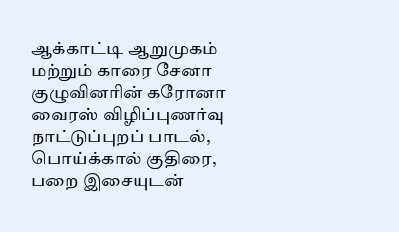ஆக்காட்டி ஆறுமுகம் மற்றும் காரை சேனா குழுவினரின் கரோனா வைரஸ் விழிப்புணர்வு நாட்டுப்புறப் பாடல், பொய்க்கால் குதிரை, பறை இசையுடன்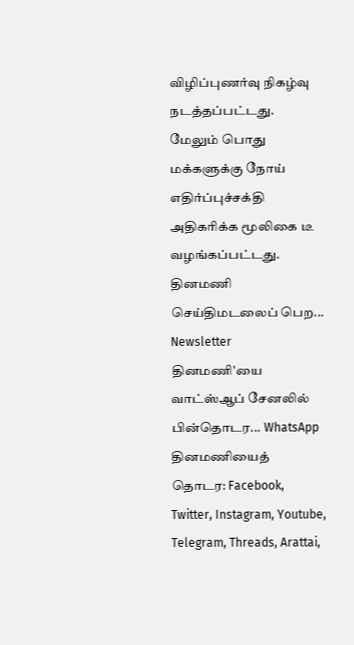விழிப்புணர்வு நிகழ்வு நடத்தப்பட்டது. மேலும் பொது மக்களுக்கு நோய் எதிர்ப்புச்சக்தி அதிகரிக்க மூலிகை டீ வழங்கப்பட்டது.
தினமணி செய்திமடலைப் பெற... Newsletter
தினமணி'யை வாட்ஸ்ஆப் சேனலில் பின்தொடர... WhatsApp
தினமணியைத் தொடர: Facebook, Twitter, Instagram, Youtube, Telegram, Threads, Arattai,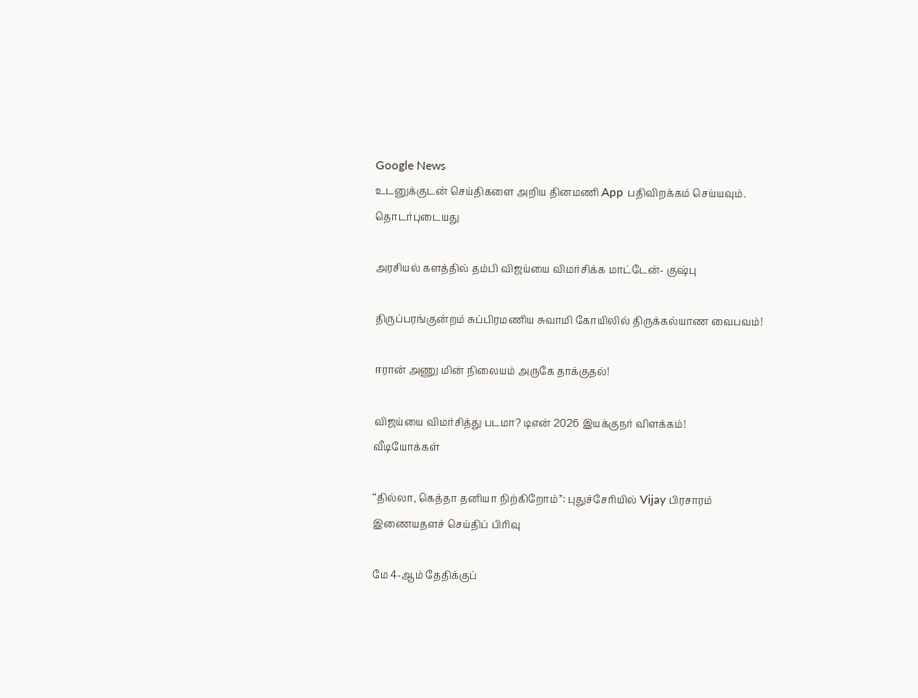Google News
உடனுக்குடன் செய்திகளை அறிய தினமணி App பதிவிறக்கம் செய்யவும்.
தொடர்புடையது

அரசியல் களத்தில் தம்பி விஜய்யை விமர்சிக்க மாட்டேன்- குஷ்பு

திருப்பரங்குன்றம் சுப்பிரமணிய சுவாமி கோயிலில் திருக்கல்யாண வைபவம்!

ஈரான் அணு மின் நிலையம் அருகே தாக்குதல்!

விஜய்யை விமர்சித்து படமா? டிஎன் 2026 இயக்குநர் விளக்கம்!
வீடியோக்கள்

“தில்லா, கெத்தா தனியா நிற்கிறோம்”: புதுச்சேரியில் Vijay பிரசாரம்
இணையதளச் செய்திப் பிரிவு

மே 4-ஆம் தேதிக்குப்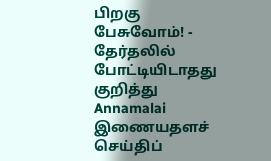பிறகு பேசுவோம்! - தேர்தலில் போட்டியிடாதது குறித்து Annamalai
இணையதளச் செய்திப்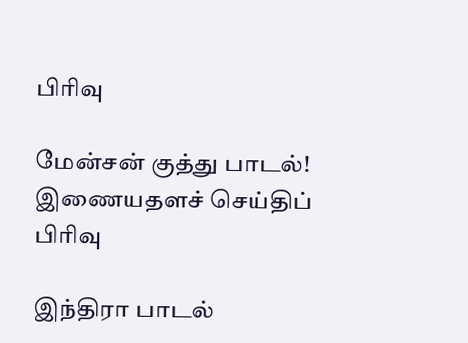பிரிவு

மேன்சன் குத்து பாடல்!
இணையதளச் செய்திப் பிரிவு

இந்திரா பாடல்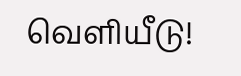வெளியீடு!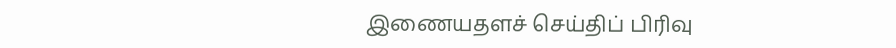இணையதளச் செய்திப் பிரிவு